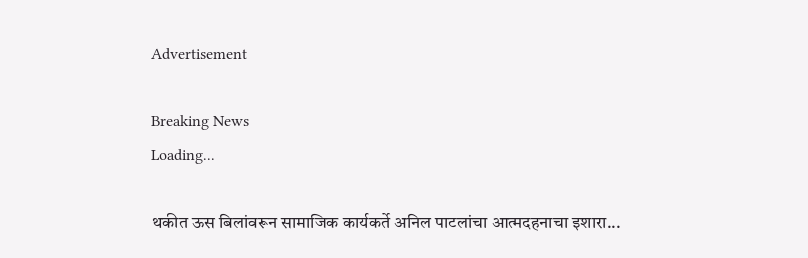Advertisement

Breaking News
Loading...

थकीत ऊस बिलांवरून सामाजिक कार्यकर्ते अनिल पाटलांचा आत्मदहनाचा इशारा...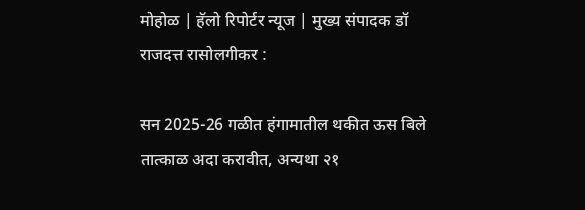मोहोळ | हॅलो रिपोर्टर न्यूज | मुख्य संपादक डॉ राजदत्त रासोलगीकर :

सन 2025-26 गळीत हंगामातील थकीत ऊस बिले तात्काळ अदा करावीत, अन्यथा २१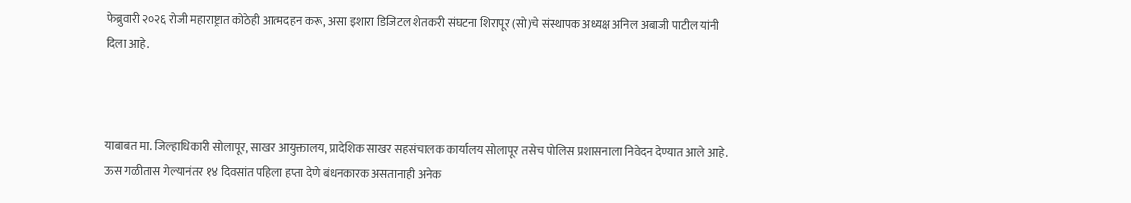फेब्रुवारी २०२६ रोजी महाराष्ट्रात कोठेही आत्मदहन करू, असा इशारा डिजिटल शेतकरी संघटना शिरापूर (सो)चे संस्थापक अध्यक्ष अनिल अबाजी पाटील यांनी दिला आहे.



याबाबत मा. जिल्हाधिकारी सोलापूर, साखर आयुक्तालय, प्रादेशिक साखर सहसंचालक कार्यालय सोलापूर तसेच पोलिस प्रशासनाला निवेदन देण्यात आले आहे. ऊस गळीतास गेल्यानंतर १४ दिवसांत पहिला हप्ता देणे बंधनकारक असतानाही अनेक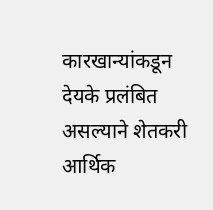कारखान्यांकडून देयके प्रलंबित असल्याने शेतकरी आर्थिक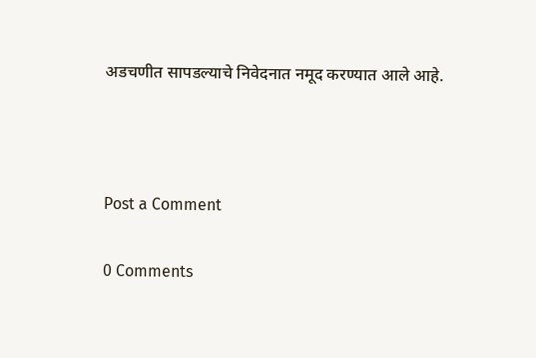अडचणीत सापडल्याचे निवेदनात नमूद करण्यात आले आहे.



Post a Comment

0 Comments